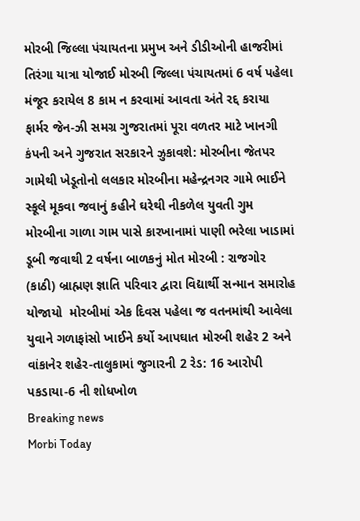મોરબી જિલ્લા પંચાયતના પ્રમુખ અને ડીડીઓની હાજરીમાં તિરંગા યાત્રા યોજાઈ મોરબી જિલ્લા પંચાયતમાં 6 વર્ષ પહેલા મંજૂર કરાયેલ 8 કામ ન કરવામાં આવતા અંતે રદ્દ કરાયા ફાર્મર જેન-ઝી સમગ્ર ગુજરાતમાં પૂરા વળતર માટે ખાનગી કંપની અને ગુજરાત સરકારને ઝુકાવશે: મોરબીના જેતપર ગામેથી ખેડૂતોનો લલકાર મોરબીના મહેન્દ્રનગર ગામે ભાઈને સ્કૂલે મૂકવા જવાનું કહીને ઘરેથી નીકળેલ યુવતી ગુમ મોરબીના ગાળા ગામ પાસે કારખાનામાં પાણી ભરેલા ખાડામાં ડૂબી જવાથી 2 વર્ષના બાળકનું મોત મોરબી : રાજગોર (કાઠી) બ્રાહ્મણ જ્ઞાતિ પરિવાર દ્વારા વિદ્યાર્થી સન્માન સમારોહ યોજાયો  મોરબીમાં એક દિવસ પહેલા જ વતનમાંથી આવેલા યુવાને ગળાફાંસો ખાઈને કર્યો આપઘાત મોરબી શહેર 2 અને વાંકાનેર શહેર-તાલુકામાં જુગારની 2 રેડ: 16 આરોપી પકડાયા-6 ની શોધખોળ
Breaking news
Morbi Today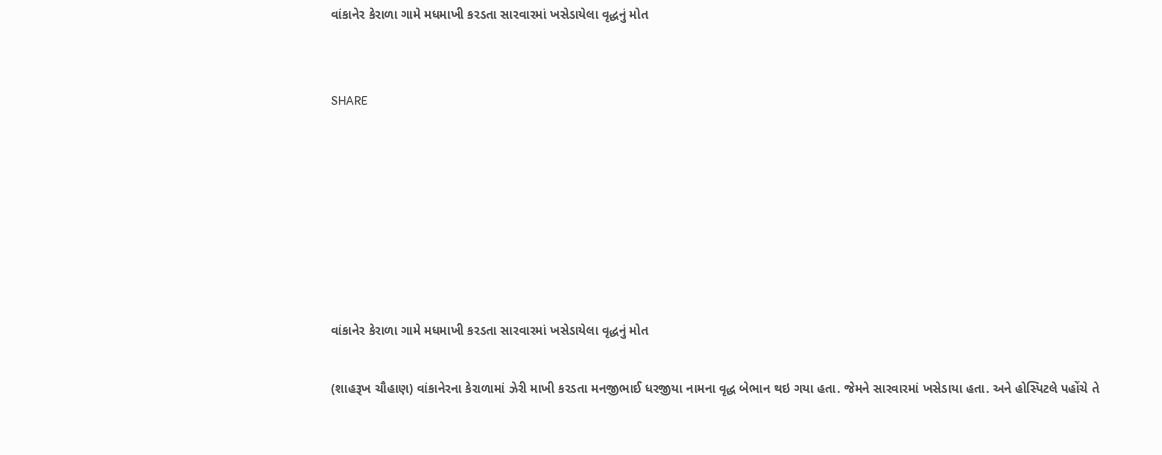વાંકાનેર કેરાળા ગામે મધમાખી કરડતા સારવારમાં ખસેડાયેલા વૃદ્ધનું મોત


SHARE







વાંકાનેર કેરાળા ગામે મધમાખી કરડતા સારવારમાં ખસેડાયેલા વૃદ્ધનું મોત

(શાહરૂખ ચૌહાણ) વાંકાનેરના કેરાળામાં ઝેરી માખી કરડતા મનજીભાઈ ધરજીયા નામના વૃદ્ધ બેભાન થઇ ગયા હતા. જેમને સારવારમાં ખસેડાયા હતા. અને હોસ્પિટલે પહોંચે તે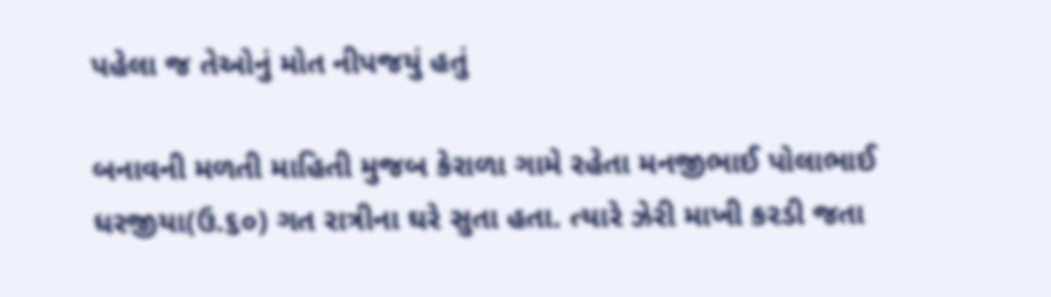પહેલા જ તેઓનું મોત નીપજયું હતું

બનાવની મળતી માહિતી મુજબ કેરાળા ગામે રહેતા મનજીભાઈ પોલાભાઈ ધરજીયા(ઉ.૬૦) ગત રાત્રીના ઘરે સુતા હતા. ત્યારે ઝેરી માખી કરડી જતા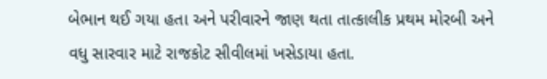બેભાન થઈ ગયા હતા અને પરીવારને જાણ થતા તાત્કાલીક પ્રથમ મોરબી અને વધુ સારવાર માટે રાજકોટ સીવીલમાં ખસેડાયા હતા.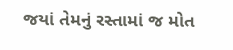જયાં તેમનું રસ્તામાં જ મોત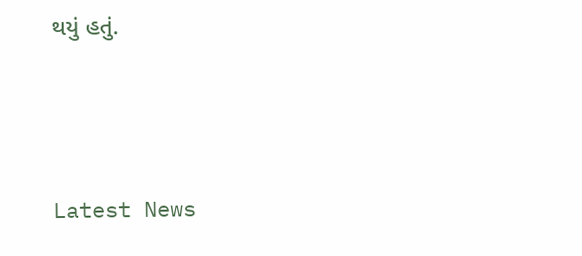થયું હતું.






Latest News